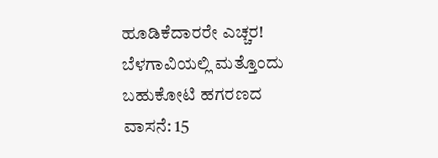ಹೂಡಿಕೆದಾರರೇ ಎಚ್ಚರ! ಬೆಳಗಾವಿಯಲ್ಲಿ ಮತ್ತೊಂದು ಬಹುಕೋಟಿ ಹಗರಣದ ವಾಸನೆ: 15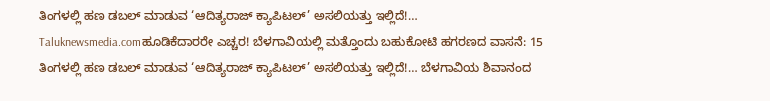ತಿಂಗಳಲ್ಲಿ ಹಣ ಡಬಲ್ ಮಾಡುವ ‘ಆದಿತ್ಯರಾಜ್ ಕ್ಯಾಪಿಟಲ್’ ಅಸಲಿಯತ್ತು ಇಲ್ಲಿದೆ!…
Taluknewsmedia.comಹೂಡಿಕೆದಾರರೇ ಎಚ್ಚರ! ಬೆಳಗಾವಿಯಲ್ಲಿ ಮತ್ತೊಂದು ಬಹುಕೋಟಿ ಹಗರಣದ ವಾಸನೆ: 15 ತಿಂಗಳಲ್ಲಿ ಹಣ ಡಬಲ್ ಮಾಡುವ ‘ಆದಿತ್ಯರಾಜ್ ಕ್ಯಾಪಿಟಲ್’ ಅಸಲಿಯತ್ತು ಇಲ್ಲಿದೆ!… ಬೆಳಗಾವಿಯ ಶಿವಾನಂದ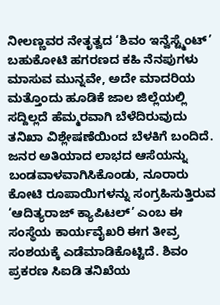ನೀಲಣ್ಣವರ ನೇತೃತ್ವದ ‘ಶಿವಂ ಇನ್ವೆಸ್ಟ್ಮೆಂಟ್’ ಬಹುಕೋಟಿ ಹಗರಣದ ಕಹಿ ನೆನಪುಗಳು ಮಾಸುವ ಮುನ್ನವೇ, ಅದೇ ಮಾದರಿಯ ಮತ್ತೊಂದು ಹೂಡಿಕೆ ಜಾಲ ಜಿಲ್ಲೆಯಲ್ಲಿ ಸದ್ದಿಲ್ಲದೆ ಹೆಮ್ಮರವಾಗಿ ಬೆಳೆದಿರುವುದು ತನಿಖಾ ವಿಶ್ಲೇಷಣೆಯಿಂದ ಬೆಳಕಿಗೆ ಬಂದಿದೆ. ಜನರ ಅತಿಯಾದ ಲಾಭದ ಆಸೆಯನ್ನು ಬಂಡವಾಳವಾಗಿಸಿಕೊಂಡು, ನೂರಾರು ಕೋಟಿ ರೂಪಾಯಿಗಳನ್ನು ಸಂಗ್ರಹಿಸುತ್ತಿರುವ ‘ಆದಿತ್ಯರಾಜ್ ಕ್ಯಾಪಿಟಲ್’ ಎಂಬ ಈ ಸಂಸ್ಥೆಯ ಕಾರ್ಯವೈಖರಿ ಈಗ ತೀವ್ರ ಸಂಶಯಕ್ಕೆ ಎಡೆಮಾಡಿಕೊಟ್ಟಿದೆ. ಶಿವಂ ಪ್ರಕರಣ ಸಿಐಡಿ ತನಿಖೆಯ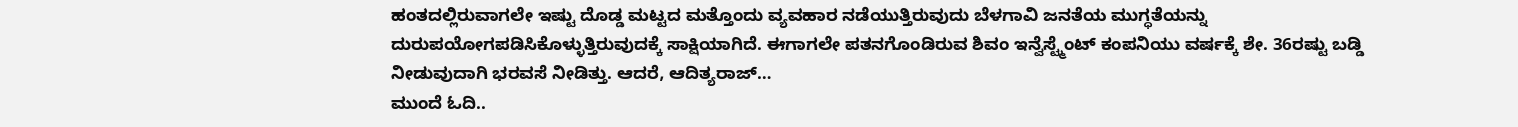ಹಂತದಲ್ಲಿರುವಾಗಲೇ ಇಷ್ಟು ದೊಡ್ಡ ಮಟ್ಟದ ಮತ್ತೊಂದು ವ್ಯವಹಾರ ನಡೆಯುತ್ತಿರುವುದು ಬೆಳಗಾವಿ ಜನತೆಯ ಮುಗ್ಧತೆಯನ್ನು ದುರುಪಯೋಗಪಡಿಸಿಕೊಳ್ಳುತ್ತಿರುವುದಕ್ಕೆ ಸಾಕ್ಷಿಯಾಗಿದೆ. ಈಗಾಗಲೇ ಪತನಗೊಂಡಿರುವ ಶಿವಂ ಇನ್ವೆಸ್ಟ್ಮೆಂಟ್ ಕಂಪನಿಯು ವರ್ಷಕ್ಕೆ ಶೇ. 36ರಷ್ಟು ಬಡ್ಡಿ ನೀಡುವುದಾಗಿ ಭರವಸೆ ನೀಡಿತ್ತು. ಆದರೆ, ಆದಿತ್ಯರಾಜ್…
ಮುಂದೆ ಓದಿ..